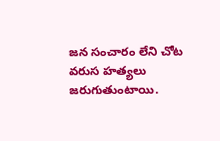జన సంచారం లేని చోట వరుస హత్యలు జరుగుతుంటాయి.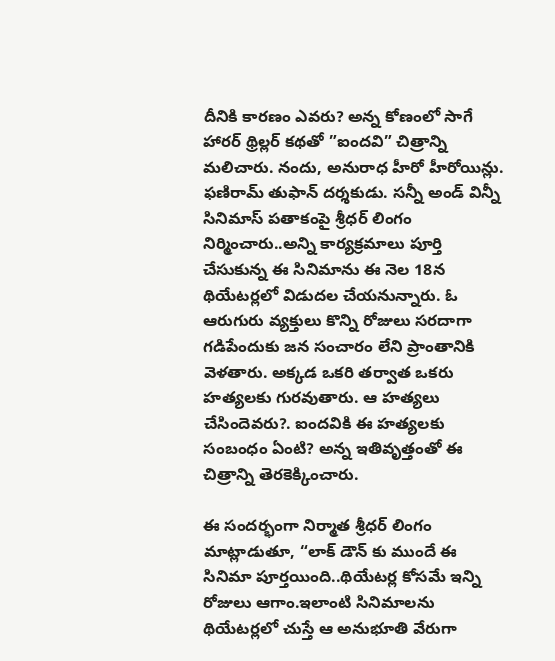దీనికి కారణం ఎవరు? అన్న కోణంలో సాగే హారర్ థ్రిల్లర్ కథతో ”ఐందవి” చిత్రాన్ని మలిచారు. నందు, అనురాధ హీరో హీరోయిన్లు. ఫణిరామ్ తుఫాన్ దర్శకుడు. సన్నీ అండ్ విన్నీ సినిమాస్ పతాకంపై శ్రీధర్ లింగం నిర్మించారు..అన్ని కార్యక్రమాలు పూర్తి చేసుకున్న ఈ సినిమాను ఈ నెల 18న థియేటర్లలో విడుదల చేయనున్నారు. ఓ ఆరుగురు వ్యక్తులు కొన్ని రోజులు సరదాగా గడిపేందుకు జన సంచారం లేని ప్రాంతానికి వెళతారు. అక్కడ ఒకరి తర్వాత ఒకరు హత్యలకు గురవుతారు. ఆ హత్యలు చేసిందెవరు?. ఐందవికి ఈ హత్యలకు సంబంధం ఏంటి? అన్న ఇతివృత్తంతో ఈ చిత్రాన్ని తెరకెక్కించారు.

ఈ సందర్భంగా నిర్మాత శ్రీధర్ లింగం మాట్లాడుతూ, “లాక్ డౌన్ కు ముందే ఈ సినిమా పూర్తయింది..థియేటర్ల కోసమే ఇన్ని రోజులు ఆగాం.ఇలాంటి సినిమాలను థియేటర్లలో చుస్తే ఆ అనుభూతి వేరుగా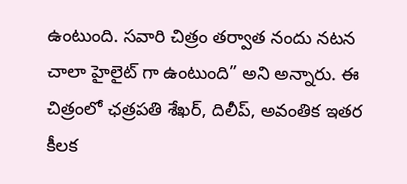ఉంటుంది. సవారి చిత్రం తర్వాత నందు నటన చాలా హైలైట్ గా ఉంటుంది” అని అన్నారు. ఈ చిత్రంలో ఛత్రపతి శేఖర్, దిలీప్, అవంతిక ఇతర కీలక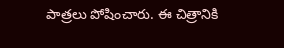పాత్రలు పోషించారు. ఈ చిత్రానికి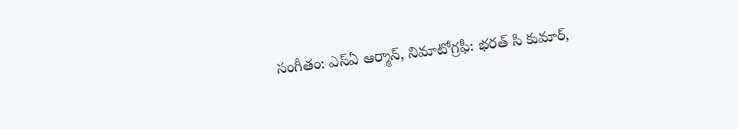సంగీతం: ఎస్ఏ ఆర్మాన్, నిమాటోగ్రఫీ: భరత్ సి కుమార్,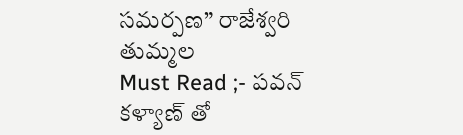సమర్పణ” రాజేశ్వరి తుమ్మల
Must Read ;- పవన్ కళ్యాణ్ తో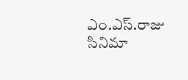ఎం.ఎస్.రాజు సినిమా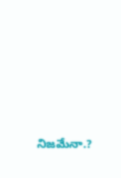నిజమేనా.?